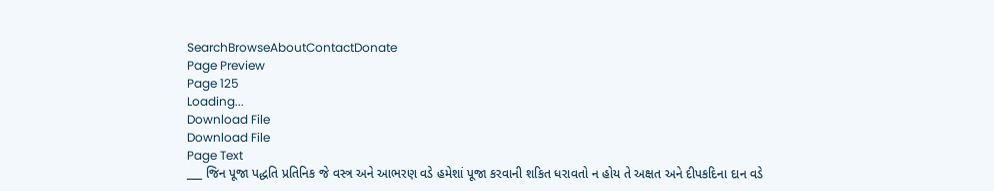SearchBrowseAboutContactDonate
Page Preview
Page 125
Loading...
Download File
Download File
Page Text
___ જિન પૂજા પદ્ધતિ પ્રતિનિક જે વસ્ત્ર અને આભરણ વડે હમેશાં પૂજા કરવાની શકિત ધરાવતો ન હોય તે અક્ષત અને દીપકદિના દાન વડે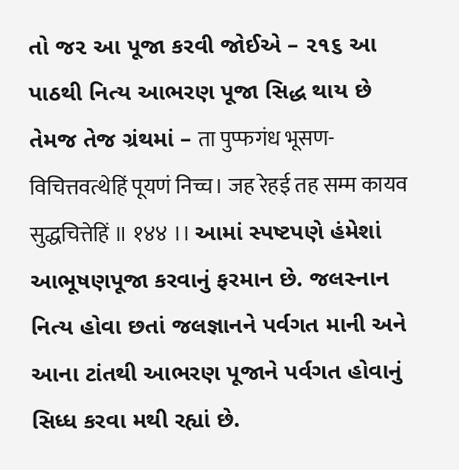તો જ૨ આ પૂજા કરવી જોઈએ – ૨૧૬ આ પાઠથી નિત્ય આભરણ પૂજા સિદ્ધ થાય છે તેમજ તેજ ગ્રંથમાં – ता पुप्फगंध भूसण-विचित्तवत्थेहिं पूयणं निच्च। जह रेहई तह सम्म कायव सुद्धचित्तेहिं ॥ १४४ ।। આમાં સ્પષ્ટપણે હંમેશાં આભૂષણપૂજા કરવાનું ફરમાન છે. જલસ્નાન નિત્ય હોવા છતાં જલજ્ઞાનને પર્વગત માની અને આના ટાંતથી આભરણ પૂજાને પર્વગત હોવાનું સિધ્ધ કરવા મથી રહ્યાં છે.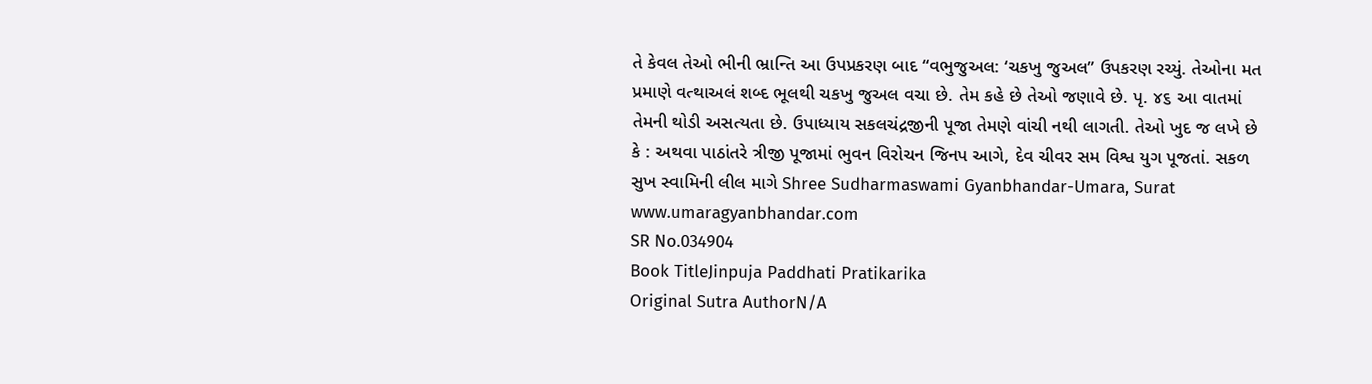તે કેવલ તેઓ ભીની ભ્રાન્તિ આ ઉપપ્રકરણ બાદ “વભુજુઅલ: ‘ચકખુ જુઅલ” ઉપકરણ રચ્યું. તેઓના મત પ્રમાણે વત્થાઅલં શબ્દ ભૂલથી ચકખુ જુઅલ વચા છે. તેમ કહે છે તેઓ જણાવે છે. પૃ. ૪૬ આ વાતમાં તેમની થોડી અસત્યતા છે. ઉપાધ્યાય સકલચંદ્રજીની પૂજા તેમણે વાંચી નથી લાગતી. તેઓ ખુદ જ લખે છે કે : અથવા પાઠાંતરે ત્રીજી પૂજામાં ભુવન વિરોચન જિનપ આગે, દેવ ચીવર સમ વિશ્વ યુગ પૂજતાં. સકળ સુખ સ્વામિની લીલ માગે Shree Sudharmaswami Gyanbhandar-Umara, Surat www.umaragyanbhandar.com
SR No.034904
Book TitleJinpuja Paddhati Pratikarika
Original Sutra AuthorN/A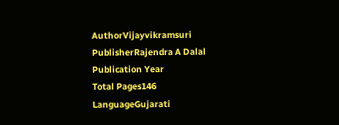AuthorVijayvikramsuri
PublisherRajendra A Dalal
Publication Year
Total Pages146
LanguageGujarati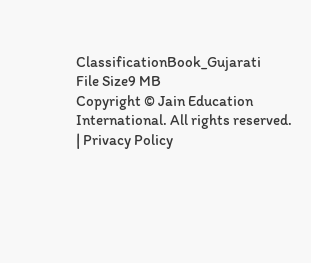ClassificationBook_Gujarati
File Size9 MB
Copyright © Jain Education International. All rights reserved. | Privacy Policy